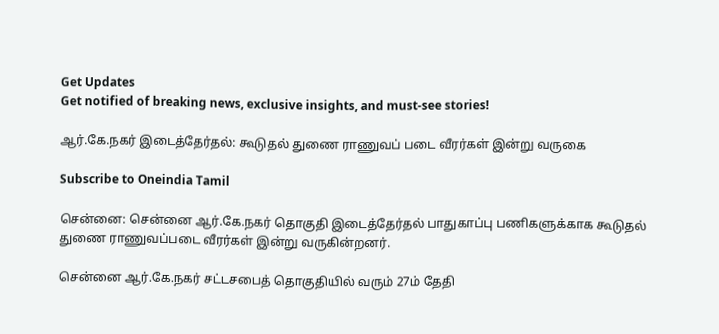Get Updates
Get notified of breaking news, exclusive insights, and must-see stories!

ஆர்.கே.நகர் இடைத்தேர்தல்: கூடுதல் துணை ராணுவப் படை வீரர்கள் இன்று வருகை

Subscribe to Oneindia Tamil

சென்னை: சென்னை ஆர்.கே.நகர் தொகுதி இடைத்தேர்தல் பாதுகாப்பு பணிகளுக்காக கூடுதல் துணை ராணுவப்படை வீரர்கள் இன்று வருகின்றனர்.

சென்னை ஆர்.கே.நகர் சட்டசபைத் தொகுதியில் வரும் 27ம் தேதி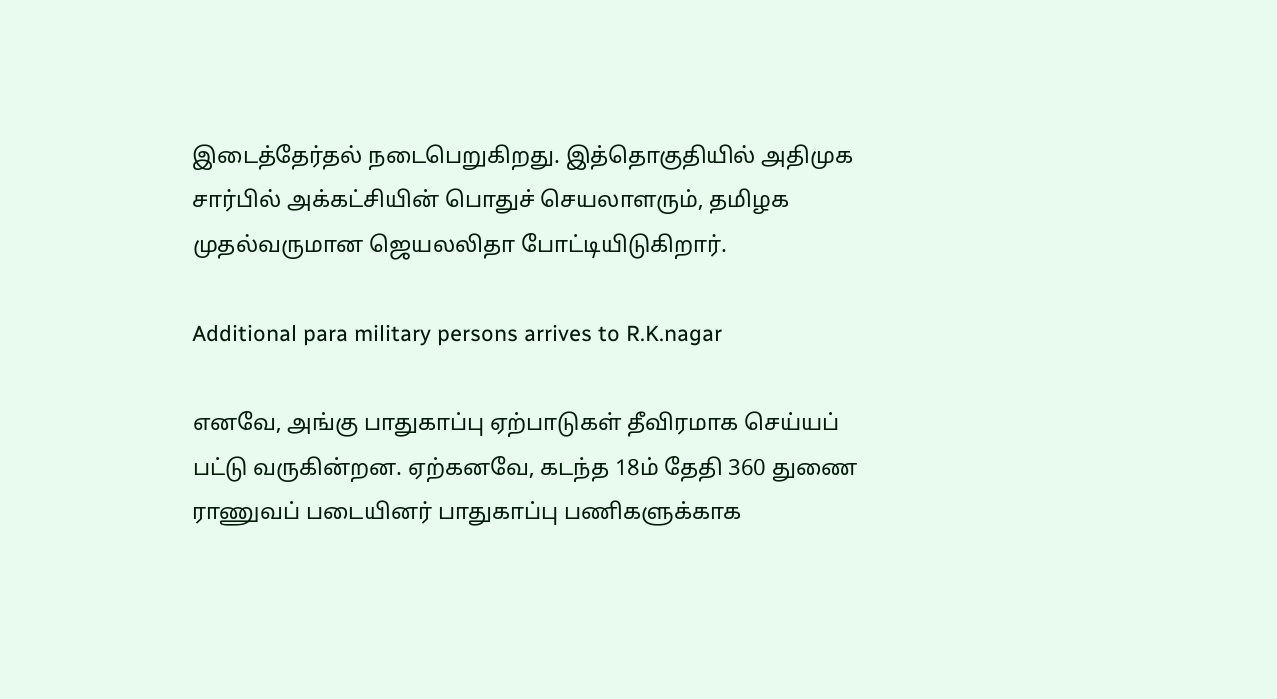இடைத்தேர்தல் நடைபெறுகிறது. இத்தொகுதியில் அதிமுக சார்பில் அக்கட்சியின் பொதுச் செயலாளரும், தமிழக முதல்வருமான ஜெயலலிதா போட்டியிடுகிறார்.

Additional para military persons arrives to R.K.nagar

எனவே, அங்கு பாதுகாப்பு ஏற்பாடுகள் தீவிரமாக செய்யப் பட்டு வருகின்றன. ஏற்கனவே, கடந்த 18ம் தேதி 360 துணை ராணுவப் படையினர் பாதுகாப்பு பணிகளுக்காக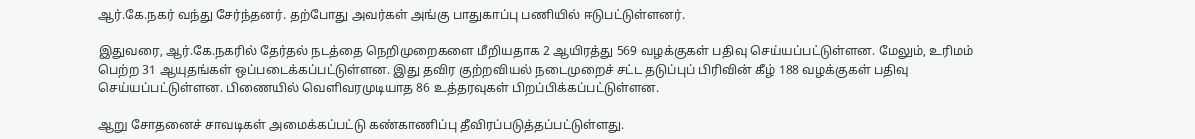ஆர்.கே.நகர் வந்து சேர்ந்தனர். தற்போது அவர்கள் அங்கு பாதுகாப்பு பணியில் ஈடுபட்டுள்ளனர்.

இதுவரை, ஆர்.கே.நகரில் தேர்தல் நடத்தை நெறிமுறைகளை மீறியதாக 2 ஆயிரத்து 569 வழக்குகள் பதிவு செய்யப்பட்டுள்ளன. மேலும், உரிமம் பெற்ற 31 ஆயுதங்கள் ஒப்படைக்கப்பட்டுள்ளன. இது தவிர குற்றவியல் நடைமுறைச் சட்ட தடுப்புப் பிரிவின் கீழ் 188 வழக்குகள் பதிவு செய்யப்பட்டுள்ளன. பிணையில் வெளிவரமுடியாத 86 உத்தரவுகள் பிறப்பிக்கப்பட்டுள்ளன.

ஆறு சோதனைச் சாவடிகள் அமைக்கப்பட்டு கண்காணிப்பு தீவிரப்படுத்தப்பட்டுள்ளது.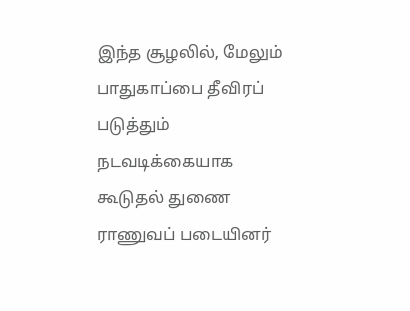இந்த சூழலில், மேலும் பாதுகாப்பை தீவிரப் படுத்தும் நடவடிக்கையாக கூடுதல் துணை ராணுவப் படையினர்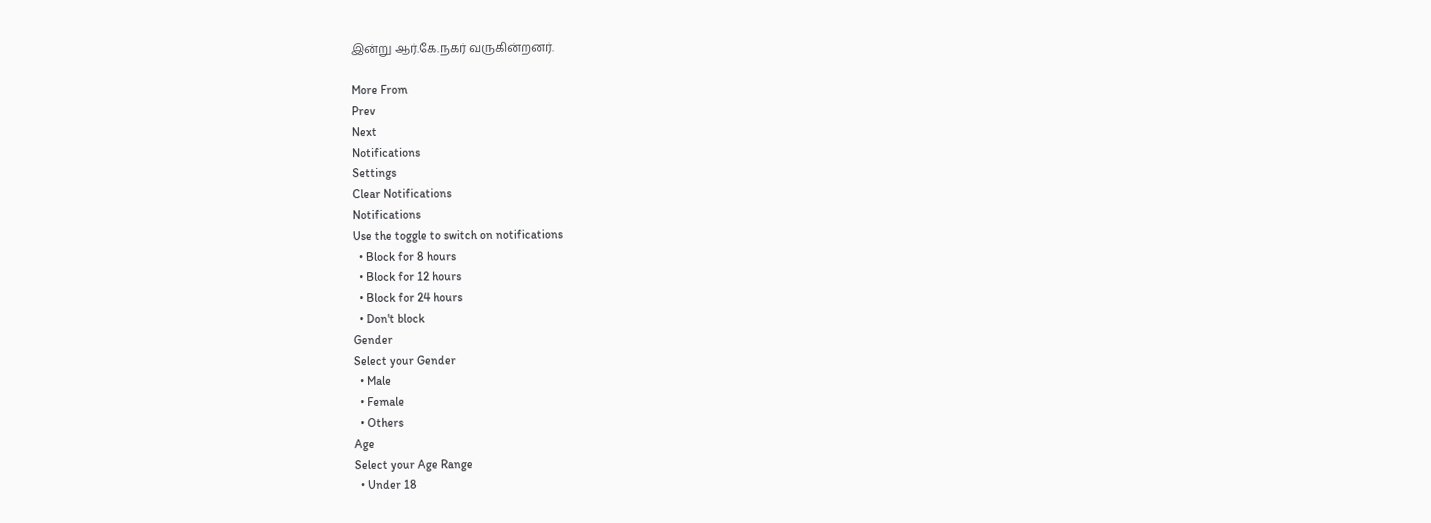இன்று ஆர்.கே.நகர் வருகின்றனர்.

More From
Prev
Next
Notifications
Settings
Clear Notifications
Notifications
Use the toggle to switch on notifications
  • Block for 8 hours
  • Block for 12 hours
  • Block for 24 hours
  • Don't block
Gender
Select your Gender
  • Male
  • Female
  • Others
Age
Select your Age Range
  • Under 18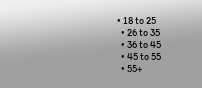• 18 to 25
  • 26 to 35
  • 36 to 45
  • 45 to 55
  • 55+